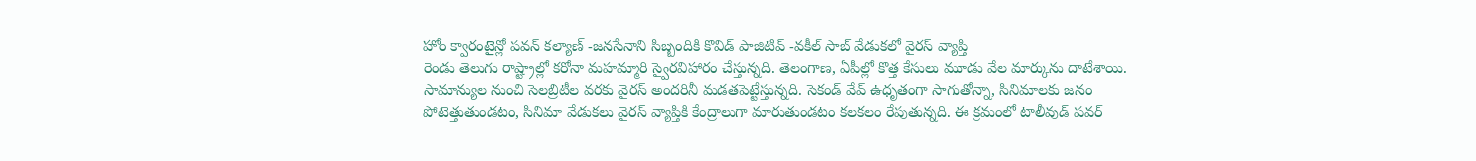హోం క్వారంటైన్లో పవన్ కల్యాణ్ -జనసేనాని సిబ్బందికి కొవిడ్ పాజిటివ్ -వకీల్ సాబ్ వేడుకలో వైరస్ వ్యాప్తి
రెండు తెలుగు రాష్ట్రాల్లో కరోనా మహమ్మారి స్వైరవిహారం చేస్తున్నది. తెలంగాణ, ఏపీల్లో కొత్త కేసులు మూడు వేల మార్కును దాటేశాయి. సామాన్యుల నుంచి సెలబ్రిటీల వరకు వైరస్ అందరినీ మడతపెట్టేస్తున్నది. సెకండ్ వేవ్ ఉధృతంగా సాగుతోన్నా, సినిమాలకు జనం పోటెత్తుతుండటం, సినిమా వేడుకలు వైరస్ వ్యాప్తికి కేంద్రాలుగా మారుతుండటం కలకలం రేపుతున్నది. ఈ క్రమంలో టాలీవుడ్ పవర్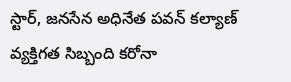స్టార్, జనసేన అధినేత పవన్ కల్యాణ్ వ్యక్తిగత సిబ్బంది కరోనా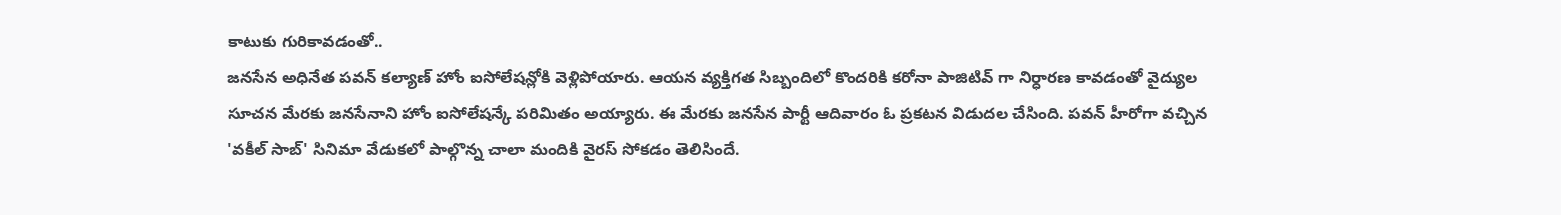కాటుకు గురికావడంతో..
జనసేన అధినేత పవన్ కల్యాణ్ హోం ఐసోలేషన్లోకి వెళ్లిపోయారు. ఆయన వ్యక్తిగత సిబ్బందిలో కొందరికి కరోనా పాజిటివ్ గా నిర్ధారణ కావడంతో వైద్యుల సూచన మేరకు జనసేనాని హోం ఐసోలేషన్కే పరిమితం అయ్యారు. ఈ మేరకు జనసేన పార్టీ ఆదివారం ఓ ప్రకటన విడుదల చేసింది. పవన్ హీరోగా వచ్చిన 'వకీల్ సాబ్' సినిమా వేడుకలో పాల్గొన్న చాలా మందికి వైరస్ సోకడం తెలిసిందే.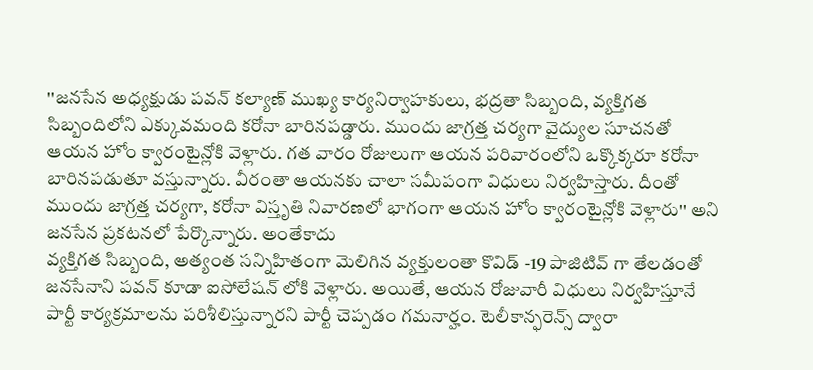''జనసేన అధ్యక్షుడు పవన్ కల్యాణ్ ముఖ్య కార్యనిర్వాహకులు, భద్రతా సిబ్బంది, వ్యక్తిగత సిబ్బందిలోని ఎక్కువమంది కరోనా బారినపడ్డారు. ముందు జాగ్రత్త చర్యగా వైద్యుల సూచనతో ఆయన హోం క్వారంటైన్లోకి వెళ్లారు. గత వారం రోజులుగా ఆయన పరివారంలోని ఒక్కొక్కరూ కరోనా బారినపడుతూ వస్తున్నారు. వీరంతా ఆయనకు చాలా సమీపంగా విధులు నిర్వహిస్తారు. దీంతో ముందు జాగ్రత్త చర్యగా, కరోనా విస్తృతి నివారణలో భాగంగా ఆయన హోం క్వారంటైన్లోకి వెళ్లారు'' అని జనసేన ప్రకటనలో పేర్కొన్నారు. అంతేకాదు
వ్యక్తిగత సిబ్బంది, అత్యంత సన్నిహితంగా మెలిగిన వ్యక్తులంతా కొవిడ్ -19 పాజిటివ్ గా తేలడంతో జనసేనాని పవన్ కూడా ఐసోలేషన్ లోకి వెళ్లారు. అయితే, ఆయన రోజువారీ విధులు నిర్వహిస్తూనే పార్టీ కార్యక్రమాలను పరిశీలిస్తున్నారని పార్టీ చెప్పడం గమనార్హం. టెలీకాన్ఫరెన్స్ ద్వారా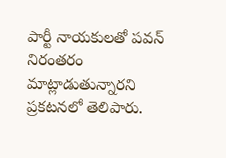పార్టీ నాయకులతో పవన్ నిరంతరం మాట్లాడుతున్నారని ప్రకటనలో తెలిపారు.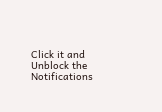Click it and Unblock the Notifications